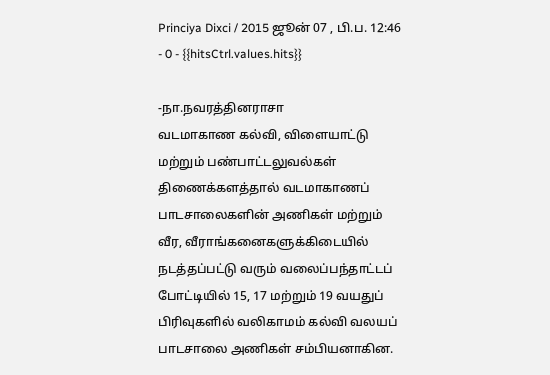Princiya Dixci / 2015 ஜூன் 07 , பி.ப. 12:46 - 0 - {{hitsCtrl.values.hits}}

-நா.நவரத்தினராசா
வடமாகாண கல்வி, விளையாட்டு மற்றும் பண்பாட்டலுவல்கள் திணைக்களத்தால் வடமாகாணப் பாடசாலைகளின் அணிகள் மற்றும் வீர, வீராங்கனைகளுக்கிடையில் நடத்தப்பட்டு வரும் வலைப்பந்தாட்டப் போட்டியில் 15, 17 மற்றும் 19 வயதுப் பிரிவுகளில் வலிகாமம் கல்வி வலயப் பாடசாலை அணிகள் சம்பியனாகின.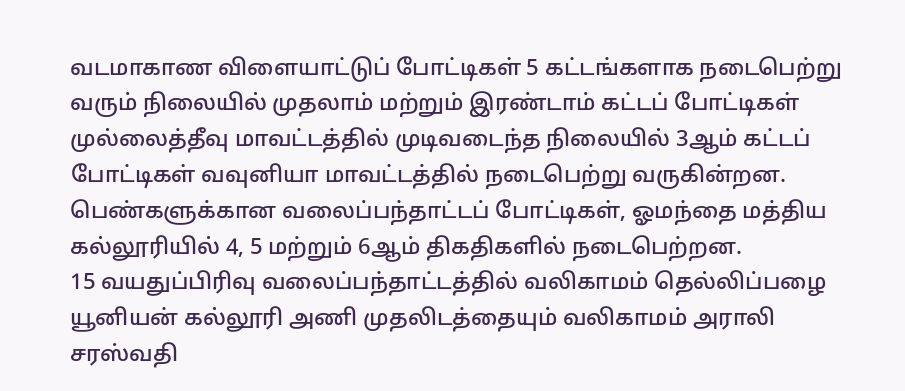வடமாகாண விளையாட்டுப் போட்டிகள் 5 கட்டங்களாக நடைபெற்று வரும் நிலையில் முதலாம் மற்றும் இரண்டாம் கட்டப் போட்டிகள் முல்லைத்தீவு மாவட்டத்தில் முடிவடைந்த நிலையில் 3ஆம் கட்டப் போட்டிகள் வவுனியா மாவட்டத்தில் நடைபெற்று வருகின்றன.
பெண்களுக்கான வலைப்பந்தாட்டப் போட்டிகள், ஓமந்தை மத்திய கல்லூரியில் 4, 5 மற்றும் 6ஆம் திகதிகளில் நடைபெற்றன.
15 வயதுப்பிரிவு வலைப்பந்தாட்டத்தில் வலிகாமம் தெல்லிப்பழை யூனியன் கல்லூரி அணி முதலிடத்தையும் வலிகாமம் அராலி சரஸ்வதி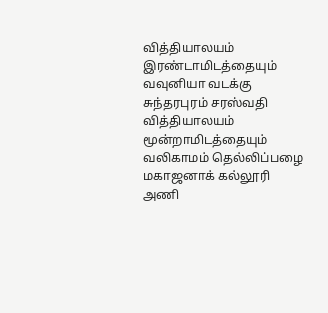வித்தியாலயம் இரண்டாமிடத்தையும் வவுனியா வடக்கு சுந்தரபுரம் சரஸ்வதி வித்தியாலயம் மூன்றாமிடத்தையும் வலிகாமம் தெல்லிப்பழை மகாஜனாக் கல்லூரி அணி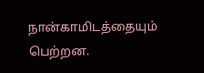நான்காமிடத்தையும் பெற்றன.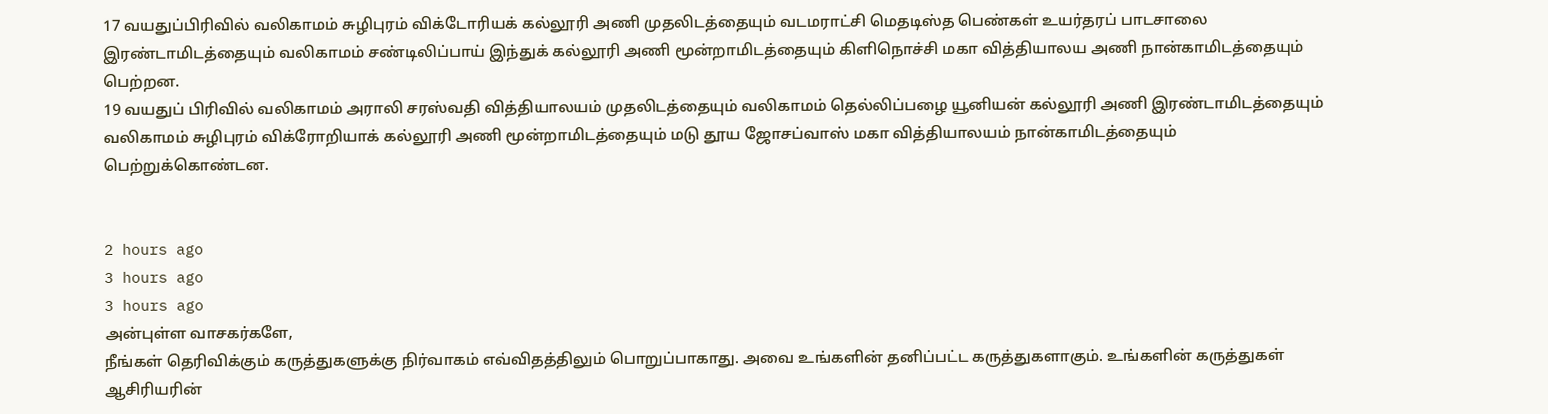17 வயதுப்பிரிவில் வலிகாமம் சுழிபுரம் விக்டோரியக் கல்லூரி அணி முதலிடத்தையும் வடமராட்சி மெதடிஸ்த பெண்கள் உயர்தரப் பாடசாலை இரண்டாமிடத்தையும் வலிகாமம் சண்டிலிப்பாய் இந்துக் கல்லூரி அணி மூன்றாமிடத்தையும் கிளிநொச்சி மகா வித்தியாலய அணி நான்காமிடத்தையும் பெற்றன.
19 வயதுப் பிரிவில் வலிகாமம் அராலி சரஸ்வதி வித்தியாலயம் முதலிடத்தையும் வலிகாமம் தெல்லிப்பழை யூனியன் கல்லூரி அணி இரண்டாமிடத்தையும் வலிகாமம் சுழிபுரம் விக்ரோறியாக் கல்லூரி அணி மூன்றாமிடத்தையும் மடு தூய ஜோசப்வாஸ் மகா வித்தியாலயம் நான்காமிடத்தையும் பெற்றுக்கொண்டன.


2 hours ago
3 hours ago
3 hours ago
அன்புள்ள வாசகர்களே,
நீங்கள் தெரிவிக்கும் கருத்துகளுக்கு நிர்வாகம் எவ்விதத்திலும் பொறுப்பாகாது. அவை உங்களின் தனிப்பட்ட கருத்துகளாகும். உங்களின் கருத்துகள் ஆசிரியரின்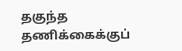தகுந்த தணிக்கைக்குப்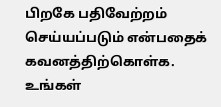பிறகே பதிவேற்றம் செய்யப்படும் என்பதைக் கவனத்திற்கொள்க. உங்கள்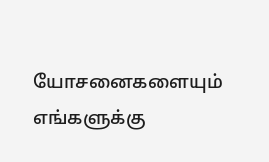யோசனைகளையும் எங்களுக்கு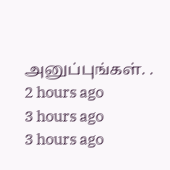அனுப்புங்கள். .
2 hours ago
3 hours ago
3 hours ago